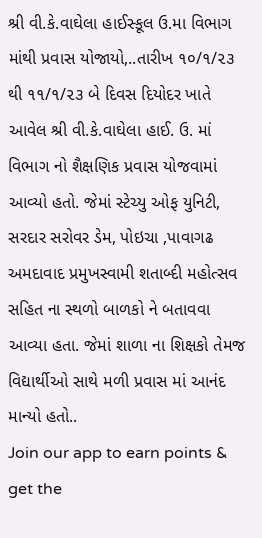શ્રી વી.કે.વાઘેલા હાઈસ્કૂલ ઉ.મા વિભાગ માંથી પ્રવાસ યોજાયો,..તારીખ ૧૦/૧/૨૩ થી ૧૧/૧/૨૩ બે દિવસ દિયોદર ખાતે આવેલ શ્રી વી.કે.વાઘેલા હાઈ. ઉ. માં વિભાગ નો શૈક્ષણિક પ્રવાસ યોજવામાં આવ્યો હતો. જેમાં સ્ટેચ્યુ ઓફ યુનિટી, સરદાર સરોવર ડેમ, પોઇચા ,પાવાગઢ અમદાવાદ પ્રમુખસ્વામી શતાબ્દી મહોત્સવ સહિત ના સ્થળો બાળકો ને બતાવવા આવ્યા હતા. જેમાં શાળા ના શિક્ષકો તેમજ વિદ્યાર્થીઓ સાથે મળી પ્રવાસ માં આનંદ માન્યો હતો..
Join our app to earn points & get the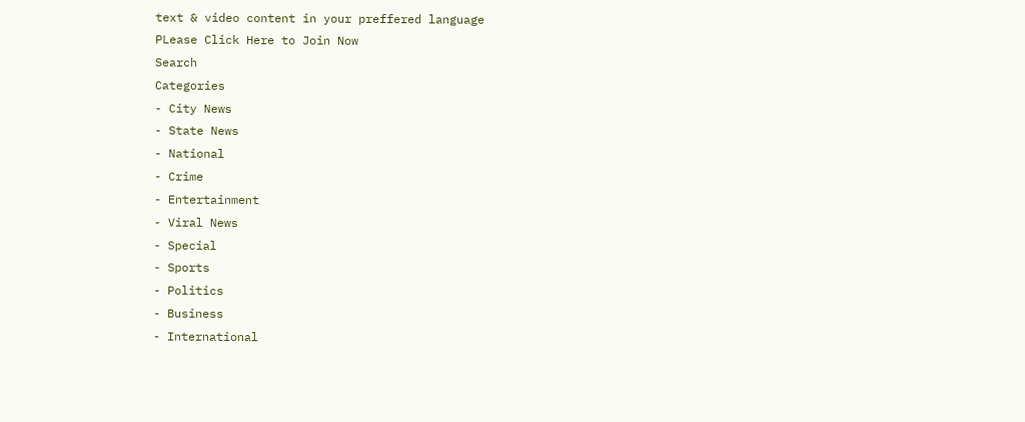text & video content in your preffered language
PLease Click Here to Join Now
Search
Categories
- City News
- State News
- National
- Crime
- Entertainment
- Viral News
- Special
- Sports
- Politics
- Business
- International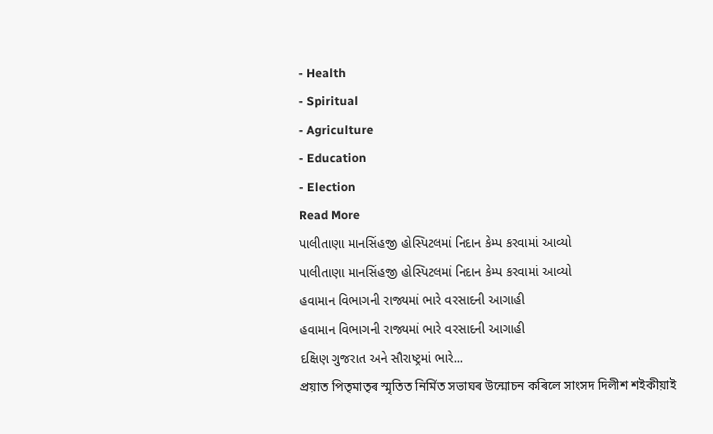- Health
- Spiritual
- Agriculture
- Education
- Election
Read More
પાલીતાણા માનસિંહજી હોસ્પિટલમાં નિદાન કેમ્પ કરવામાં આવ્યો
પાલીતાણા માનસિંહજી હોસ્પિટલમાં નિદાન કેમ્પ કરવામાં આવ્યો
હવામાન વિભાગની રાજ્યમાં ભારે વરસાદની આગાહી
હવામાન વિભાગની રાજ્યમાં ભારે વરસાદની આગાહી
દક્ષિણ ગુજરાત અને સૌરાષ્ટ્રમાં ભારે...
প্ৰয়াত পিতৃমাতৃৰ স্মৃতিত নিৰ্মিত সভাঘৰ উন্মোচন কৰিলে সাংসদ দিলীশ শইকীয়াই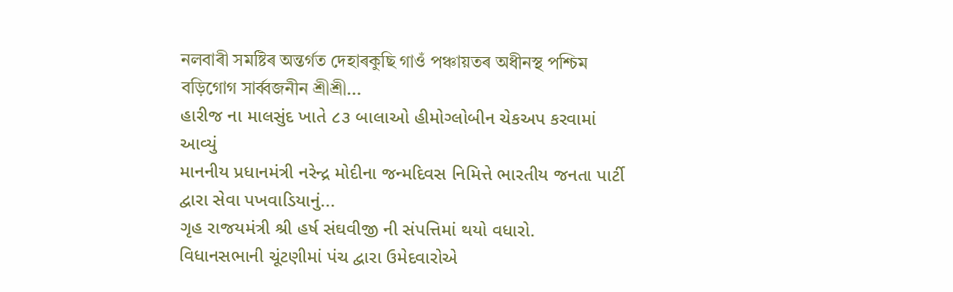নলবাৰী সমষ্টিৰ অন্তৰ্গত দেহাৰকুছি গাওঁ পঞ্চায়তৰ অধীনস্থ পশ্চিম বড়িগোগ সাৰ্ব্বজনীন শ্ৰীশ্ৰী...
હારીજ ના માલસુંદ ખાતે ૮૩ બાલાઓ હીમોગ્લોબીન ચેકઅપ કરવામાં આવ્યું
માનનીય પ્રધાનમંત્રી નરેન્દ્ર મોદીના જન્મદિવસ નિમિત્તે ભારતીય જનતા પાર્ટી દ્વારા સેવા પખવાડિયાનું...
ગૃહ રાજયમંત્રી શ્રી હર્ષ સંઘવીજી ની સંપત્તિમાં થયો વધારો.
વિધાનસભાની ચૂંટણીમાં પંચ દ્વારા ઉમેદવારોએ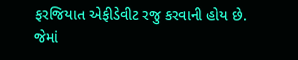ફરજિયાત એફીડેવીટ રજુ કરવાની હોય છે. જેમાં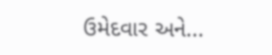ઉમેદવાર અને...